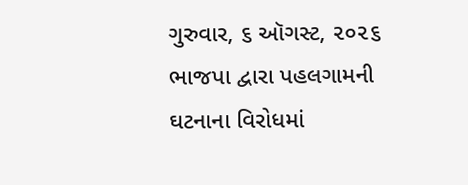ગુરુવાર, ૬ ઑગસ્ટ, ૨૦૨૬
ભાજપા દ્વારા પહલગામની ઘટનાના વિરોધમાં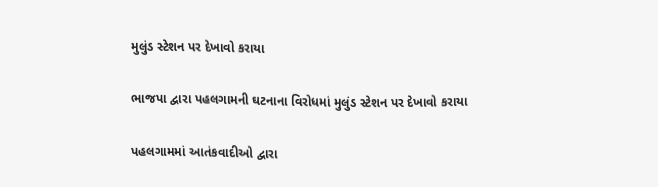મુલુંડ સ્ટેશન પર દેખાવો કરાયા

ભાજપા દ્વારા પહલગામની ઘટનાના વિરોધમાં મુલુંડ સ્ટેશન પર દેખાવો કરાયા

પહલગામમાં આતંકવાદીઓ દ્વારા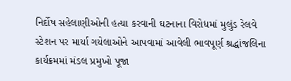નિર્દોષ સહેલાણીઓની હત્યા કરવાની ઘટનાના વિરોધમાં મુલુંડ રેલવે સ્ટેશન પર માર્યા ગયેલાઓને આપવામાં આવેલી ભાવપૂર્ણ શ્રદ્ધાંજલિના કાર્યક્રમમાં મંડલ પ્રમુખો પૂજા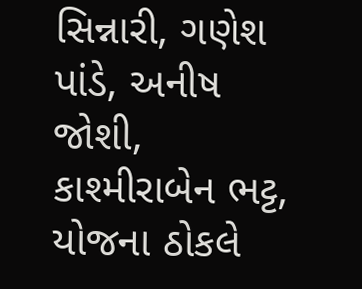સિન્નારી, ગણેશ પાંડે, અનીષ જોશી, કાશ્મીરાબેન ભટ્ટ, યોજના ઠોકલે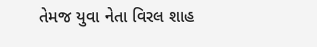તેમજ યુવા નેતા વિરલ શાહ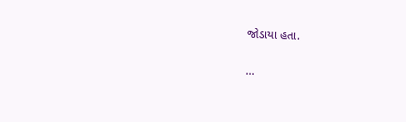જોડાયા હતા.

...